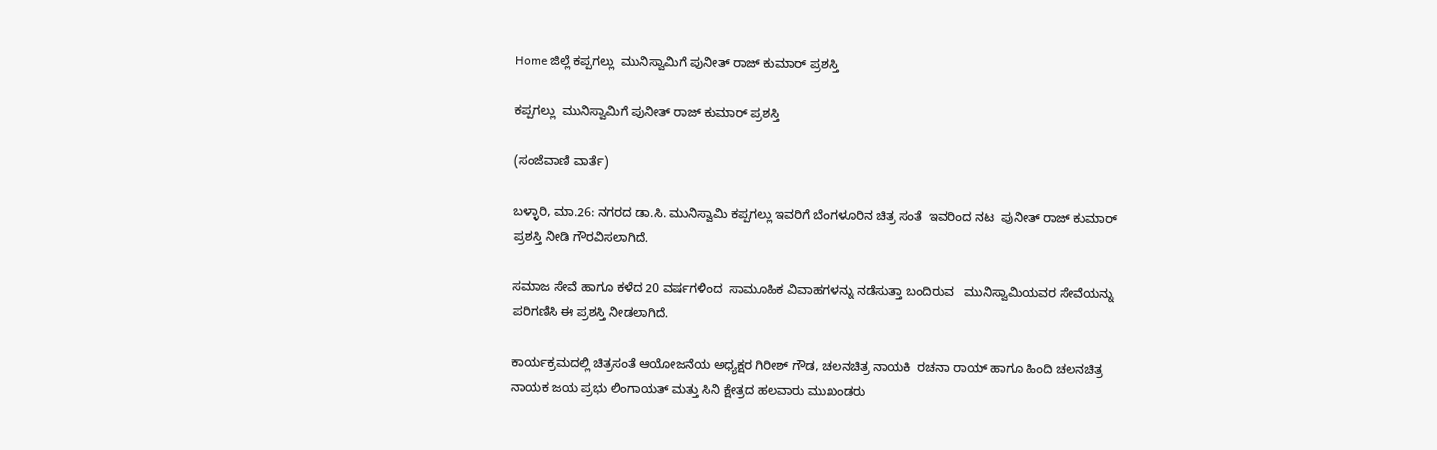Home ಜಿಲ್ಲೆ ಕಪ್ಪಗಲ್ಲು  ಮುನಿಸ್ವಾಮಿಗೆ ಪುನೀತ್ ರಾಜ್ ಕುಮಾರ್ ಪ್ರಶಸ್ತಿ

ಕಪ್ಪಗಲ್ಲು  ಮುನಿಸ್ವಾಮಿಗೆ ಪುನೀತ್ ರಾಜ್ ಕುಮಾರ್ ಪ್ರಶಸ್ತಿ

(ಸಂಜೆವಾಣಿ ವಾರ್ತೆ)

ಬಳ್ಳಾರಿ, ಮಾ.26: ನಗರದ ಡಾ.ಸಿ. ಮುನಿಸ್ವಾಮಿ ಕಪ್ಪಗಲ್ಲು ಇವರಿಗೆ ಬೆಂಗಳೂರಿನ ಚಿತ್ರ ಸಂತೆ  ಇವರಿಂದ ನಟ  ಪುನೀತ್ ರಾಜ್ ಕುಮಾರ್  ಪ್ರಶಸ್ತಿ ನೀಡಿ ಗೌರವಿಸಲಾಗಿದೆ.

ಸಮಾಜ ಸೇವೆ ಹಾಗೂ ಕಳೆದ 20 ವರ್ಷಗಳಿಂದ  ಸಾಮೂಹಿಕ ವಿವಾಹಗಳನ್ನು ನಡೆಸುತ್ತಾ ಬಂದಿರುವ   ಮುನಿಸ್ವಾಮಿಯವರ ಸೇವೆಯನ್ನು ಪರಿಗಣಿಸಿ ಈ ಪ್ರಶಸ್ತಿ ನೀಡಲಾಗಿದೆ.

ಕಾರ್ಯಕ್ರಮದಲ್ಲಿ ಚಿತ್ರಸಂತೆ ಆಯೋಜನೆಯ ಅಧ್ಯಕ್ಷರ ಗಿರೀಶ್ ಗೌಡ, ಚಲನಚಿತ್ರ ನಾಯಕಿ  ರಚನಾ ರಾಯ್ ಹಾಗೂ ಹಿಂದಿ ಚಲನಚಿತ್ರ ನಾಯಕ ಜಯ ಪ್ರಭು ಲಿಂಗಾಯತ್ ಮತ್ತು ಸಿನಿ ಕ್ಷೇತ್ರದ ಹಲವಾರು ಮುಖಂಡರು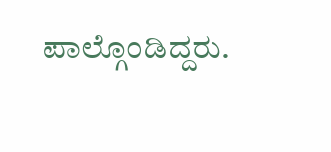ಪಾಲ್ಗೊಂಡಿದ್ದರು.